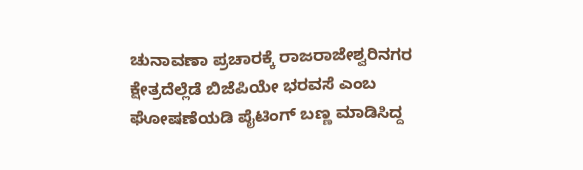ಚುನಾವಣಾ ಪ್ರಚಾರಕ್ಕೆ ರಾಜರಾಜೇಶ್ವರಿನಗರ ಕ್ಷೇತ್ರದೆಲ್ಲೆಡೆ ಬಿಜೆಪಿಯೇ ಭರವಸೆ ಎಂಬ ಘೋಷಣೆಯಡಿ ಪೈಟಿಂಗ್ ಬಣ್ಣ ಮಾಡಿಸಿದ್ದ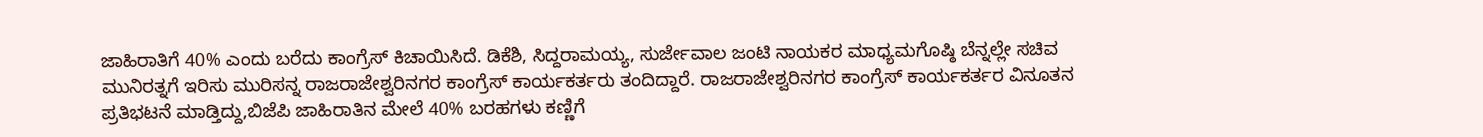ಜಾಹಿರಾತಿಗೆ 40% ಎಂದು ಬರೆದು ಕಾಂಗ್ರೆಸ್ ಕಿಚಾಯಿಸಿದೆ. ಡಿಕೆಶಿ, ಸಿದ್ದರಾಮಯ್ಯ, ಸುರ್ಜೇವಾಲ ಜಂಟಿ ನಾಯಕರ ಮಾಧ್ಯಮಗೊಷ್ಠಿ ಬೆನ್ನಲ್ಲೇ ಸಚಿವ ಮುನಿರತ್ನಗೆ ಇರಿಸು ಮುರಿಸನ್ನ ರಾಜರಾಜೇಶ್ವರಿನಗರ ಕಾಂಗ್ರೆಸ್ ಕಾರ್ಯಕರ್ತರು ತಂದಿದ್ದಾರೆ. ರಾಜರಾಜೇಶ್ವರಿನಗರ ಕಾಂಗ್ರೆಸ್ ಕಾರ್ಯಕರ್ತರ ವಿನೂತನ ಪ್ರತಿಭಟನೆ ಮಾಡ್ತಿದ್ದು,ಬಿಜೆಪಿ ಜಾಹಿರಾತಿನ ಮೇಲೆ 40% ಬರಹಗಳು ಕಣ್ಣಿಗೆ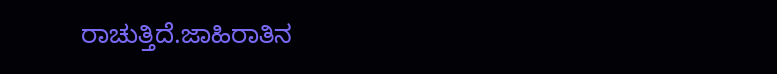ರಾಚುತ್ತಿದೆ.ಜಾಹಿರಾತಿನ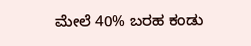ಮೇಲೆ 40% ಬರಹ ಕಂಡು